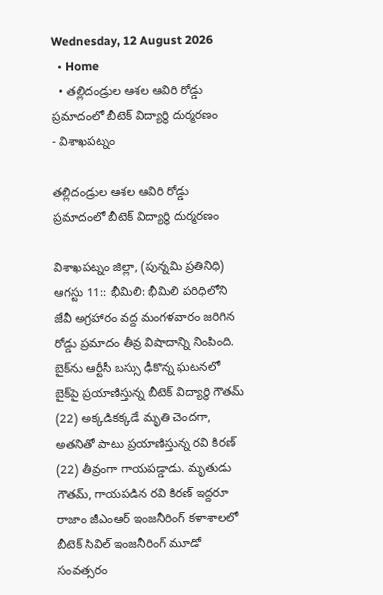Wednesday, 12 August 2026
  • Home
  • తల్లిదండ్రుల ఆశల ఆవిరి రోడ్డు ప్రమాదంలో బీటెక్ విద్యార్థి దుర్మరణం
- విశాఖపట్నం

తల్లిదండ్రుల ఆశల ఆవిరి రోడ్డు ప్రమాదంలో బీటెక్ విద్యార్థి దుర్మరణం

విశాఖపట్నం జిల్లా, (పున్నమి ప్రతినిధి) ఆగస్టు 11:: భీమిలి: భీమిలి పరిధిలోని జేవీ అగ్రహారం వద్ద మంగళవారం జరిగిన రోడ్డు ప్రమాదం తీవ్ర విషాదాన్ని నింపింది. బైక్‌ను ఆర్టీసీ బస్సు ఢీకొన్న ఘటనలో బైక్‌పై ప్రయాణిస్తున్న బీటెక్ విద్యార్థి గౌతమ్ (22) అక్కడికక్కడే మృతి చెందగా, అతనితో పాటు ప్రయాణిస్తున్న రవి కిరణ్ (22) తీవ్రంగా గాయపడ్డాడు. మృతుడు గౌతమ్, గాయపడిన రవి కిరణ్ ఇద్దరూ రాజాం జీఎంఆర్ ఇంజనీరింగ్ కళాశాలలో బీటెక్ సివిల్ ఇంజనీరింగ్ మూడో సంవత్సరం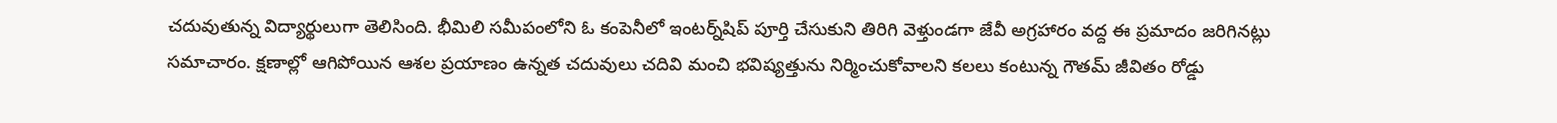చదువుతున్న విద్యార్థులుగా తెలిసింది. భీమిలి సమీపంలోని ఓ కంపెనీలో ఇంటర్న్‌షిప్ పూర్తి చేసుకుని తిరిగి వెళ్తుండగా జేవీ అగ్రహారం వద్ద ఈ ప్రమాదం జరిగినట్లు సమాచారం. క్షణాల్లో ఆగిపోయిన ఆశల ప్రయాణం ఉన్నత చదువులు చదివి మంచి భవిష్యత్తును నిర్మించుకోవాలని కలలు కంటున్న గౌతమ్ జీవితం రోడ్డు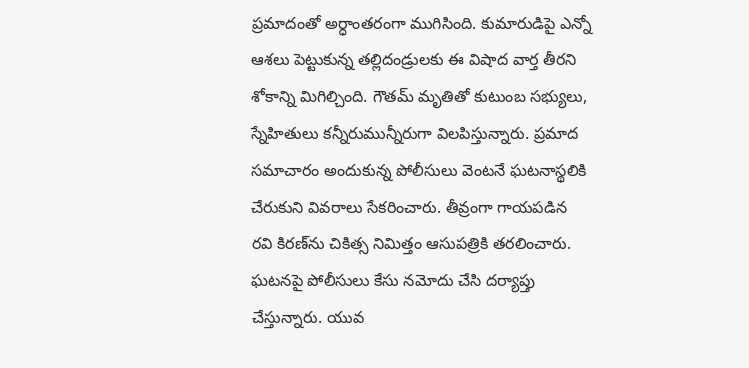ప్రమాదంతో అర్ధాంతరంగా ముగిసింది. కుమారుడిపై ఎన్నో ఆశలు పెట్టుకున్న తల్లిదండ్రులకు ఈ విషాద వార్త తీరని శోకాన్ని మిగిల్చింది. గౌతమ్ మృతితో కుటుంబ సభ్యులు, స్నేహితులు కన్నీరుమున్నీరుగా విలపిస్తున్నారు. ప్రమాద సమాచారం అందుకున్న పోలీసులు వెంటనే ఘటనాస్థలికి చేరుకుని వివరాలు సేకరించారు. తీవ్రంగా గాయపడిన రవి కిరణ్‌ను చికిత్స నిమిత్తం ఆసుపత్రికి తరలించారు. ఘటనపై పోలీసులు కేసు నమోదు చేసి దర్యాప్తు చేస్తున్నారు. యువ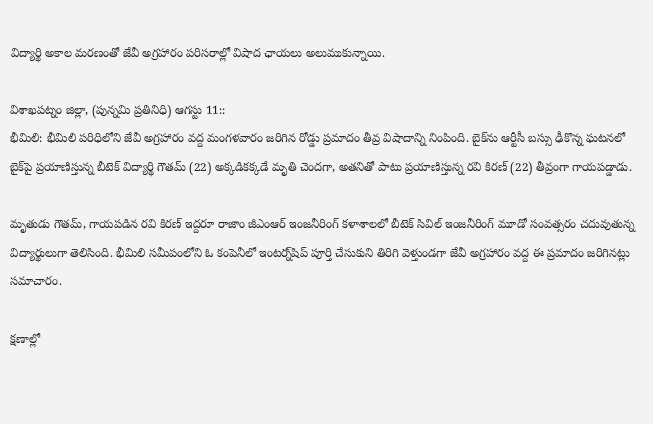విద్యార్థి అకాల మరణంతో జేవీ అగ్రహారం పరిసరాల్లో విషాద ఛాయలు అలుముకున్నాయి.

విశాఖపట్నం జిల్లా, (పున్నమి ప్రతినిధి) ఆగస్టు 11::
భీమిలి: భీమిలి పరిధిలోని జేవీ అగ్రహారం వద్ద మంగళవారం జరిగిన రోడ్డు ప్రమాదం తీవ్ర విషాదాన్ని నింపింది. బైక్‌ను ఆర్టీసీ బస్సు ఢీకొన్న ఘటనలో బైక్‌పై ప్రయాణిస్తున్న బీటెక్ విద్యార్థి గౌతమ్ (22) అక్కడికక్కడే మృతి చెందగా, అతనితో పాటు ప్రయాణిస్తున్న రవి కిరణ్ (22) తీవ్రంగా గాయపడ్డాడు.

మృతుడు గౌతమ్, గాయపడిన రవి కిరణ్ ఇద్దరూ రాజాం జీఎంఆర్ ఇంజనీరింగ్ కళాశాలలో బీటెక్ సివిల్ ఇంజనీరింగ్ మూడో సంవత్సరం చదువుతున్న విద్యార్థులుగా తెలిసింది. భీమిలి సమీపంలోని ఓ కంపెనీలో ఇంటర్న్‌షిప్ పూర్తి చేసుకుని తిరిగి వెళ్తుండగా జేవీ అగ్రహారం వద్ద ఈ ప్రమాదం జరిగినట్లు సమాచారం.

క్షణాల్లో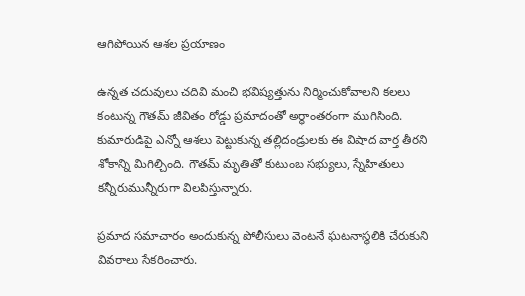ఆగిపోయిన ఆశల ప్రయాణం

ఉన్నత చదువులు చదివి మంచి భవిష్యత్తును నిర్మించుకోవాలని కలలు కంటున్న గౌతమ్ జీవితం రోడ్డు ప్రమాదంతో అర్ధాంతరంగా ముగిసింది. కుమారుడిపై ఎన్నో ఆశలు పెట్టుకున్న తల్లిదండ్రులకు ఈ విషాద వార్త తీరని శోకాన్ని మిగిల్చింది. గౌతమ్ మృతితో కుటుంబ సభ్యులు, స్నేహితులు కన్నీరుమున్నీరుగా విలపిస్తున్నారు.

ప్రమాద సమాచారం అందుకున్న పోలీసులు వెంటనే ఘటనాస్థలికి చేరుకుని వివరాలు సేకరించారు.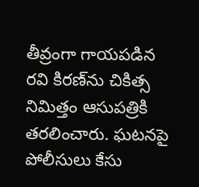తీవ్రంగా గాయపడిన రవి కిరణ్‌ను చికిత్స నిమిత్తం ఆసుపత్రికి తరలించారు. ఘటనపై పోలీసులు కేసు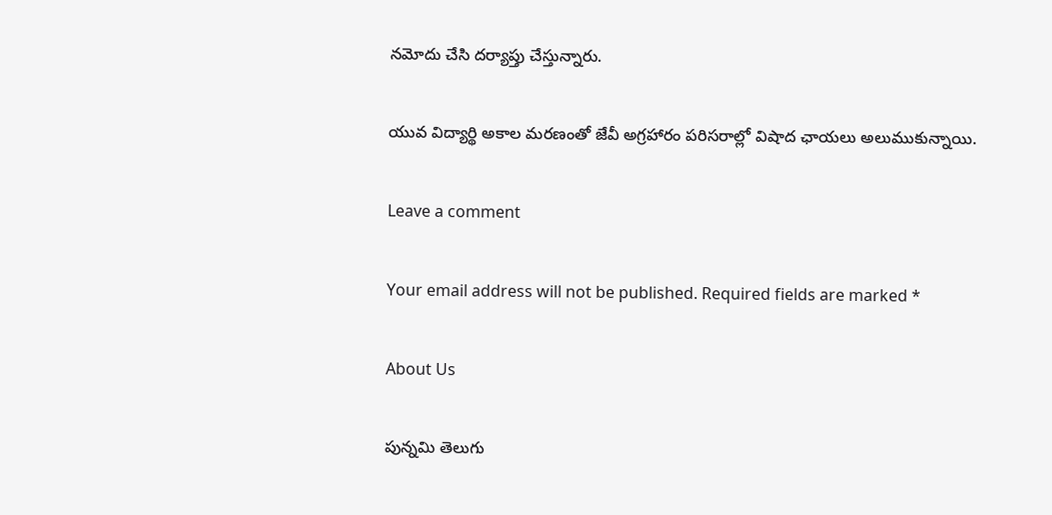నమోదు చేసి దర్యాప్తు చేస్తున్నారు.

యువ విద్యార్థి అకాల మరణంతో జేవీ అగ్రహారం పరిసరాల్లో విషాద ఛాయలు అలుముకున్నాయి.

Leave a comment

Your email address will not be published. Required fields are marked *

About Us

పున్నమి తెలుగు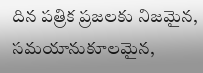దిన పత్రిక ప్రజలకు నిజమైన, సమయానుకూలమైన,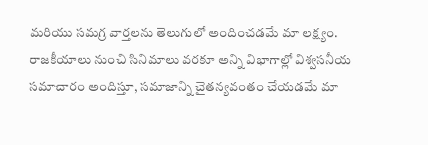మరియు సమగ్ర వార్తలను తెలుగులో అందించడమే మా లక్ష్యం.
రాజకీయాలు నుంచి సినిమాలు వరకూ అన్ని విభాగాల్లో విశ్వసనీయ సమాచారం అందిస్తూ, సమాజాన్ని చైతన్యవంతం చేయడమే మా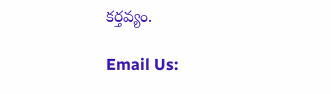కర్తవ్యం.

Email Us: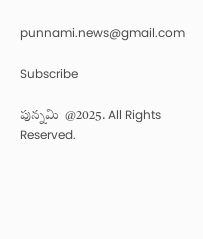punnami.news@gmail.com

Subscribe

పున్నమి  @2025. All Rights Reserved.